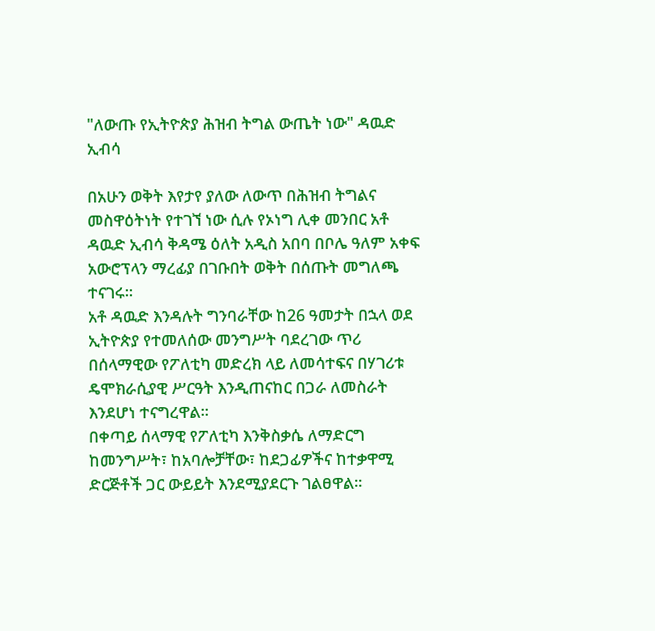"ለውጡ የኢትዮጵያ ሕዝብ ትግል ውጤት ነው" ዳዉድ ኢብሳ

በአሁን ወቅት እየታየ ያለው ለውጥ በሕዝብ ትግልና መስዋዕትነት የተገኘ ነው ሲሉ የኦነግ ሊቀ መንበር አቶ ዳዉድ ኢብሳ ቅዳሜ ዕለት አዲስ አበባ በቦሌ ዓለም አቀፍ አውሮፕላን ማረፊያ በገቡበት ወቅት በሰጡት መግለጫ ተናገሩ።
አቶ ዳዉድ እንዳሉት ግንባራቸው ከ26 ዓመታት በኋላ ወደ ኢትዮጵያ የተመለሰው መንግሥት ባደረገው ጥሪ በሰላማዊው የፖለቲካ መድረክ ላይ ለመሳተፍና በሃገሪቱ ዴሞክራሲያዊ ሥርዓት እንዲጠናከር በጋራ ለመስራት እንደሆነ ተናግረዋል።
በቀጣይ ሰላማዊ የፖለቲካ እንቅስቃሴ ለማድርግ ከመንግሥት፣ ከአባሎቻቸው፣ ከደጋፊዎችና ከተቃዋሚ ድርጅቶች ጋር ውይይት እንደሚያደርጉ ገልፀዋል።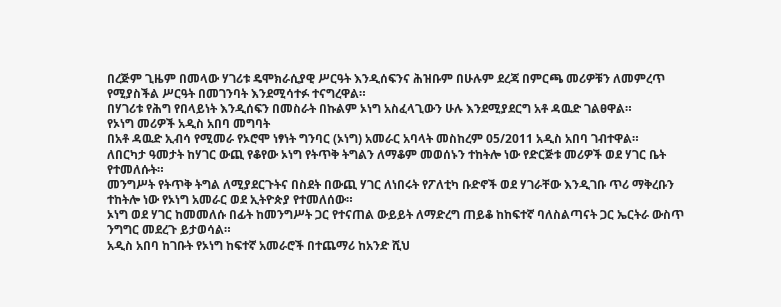በረጅም ጊዜም በመላው ሃገሪቱ ዴሞክራሲያዊ ሥርዓት እንዲሰፍንና ሕዝቡም በሁሉም ደረጃ በምርጫ መሪዎቹን ለመምረጥ የሚያስችል ሥርዓት በመገንባት እንደሚሳተፉ ተናግረዋል።
በሃገሪቱ የሕግ የበላይነት እንዲሰፍን በመስራት በኩልም ኦነግ አስፈላጊውን ሁሉ እንደሚያደርግ አቶ ዳዉድ ገልፀዋል።
የኦነግ መሪዎች አዲስ አበባ መግባት
በአቶ ዳዉድ ኢብሳ የሚመራ የኦሮሞ ነፃነት ግንባር (ኦነግ) አመራር አባላት መስከረም 05/2011 አዲስ አበባ ገብተዋል።
ለበርካታ ዓመታት ከሃገር ውጪ የቆየው ኦነግ የትጥቅ ትግልን ለማቆም መወሰኑን ተከትሎ ነው የድርጅቱ መሪዎች ወደ ሃገር ቤት የተመለሱት።
መንግሥት የትጥቅ ትግል ለሚያደርጉትና በስደት በውጪ ሃገር ለነበሩት የፖለቲካ ቡድኖች ወደ ሃገራቸው እንዲገቡ ጥሪ ማቅረቡን ተከትሎ ነው የኦነግ አመራር ወደ ኢትዮጵያ የተመለሰው።
ኦነግ ወደ ሃገር ከመመለሱ በፊት ከመንግሥት ጋር የተናጠል ውይይት ለማድረግ ጠይቆ ከከፍተኛ ባለስልጣናት ጋር ኤርትራ ውስጥ ንግግር መደረጉ ይታወሳል።
አዲስ አበባ ከገቡት የኦነግ ከፍተኛ አመራሮች በተጨማሪ ከአንድ ሺህ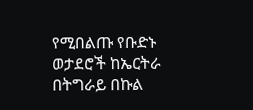የሚበልጡ የቡድኑ ወታደሮች ከኤርትራ በትግራይ በኩል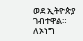ወደ ኢትዮጵያ ገብተዋል።
ለኦነግ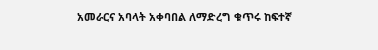አመራርና አባላት አቀባበል ለማድረግ ቁጥሩ ከፍተኛ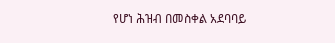የሆነ ሕዝብ በመስቀል አደባባይ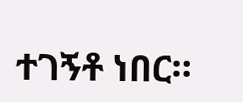ተገኝቶ ነበር።